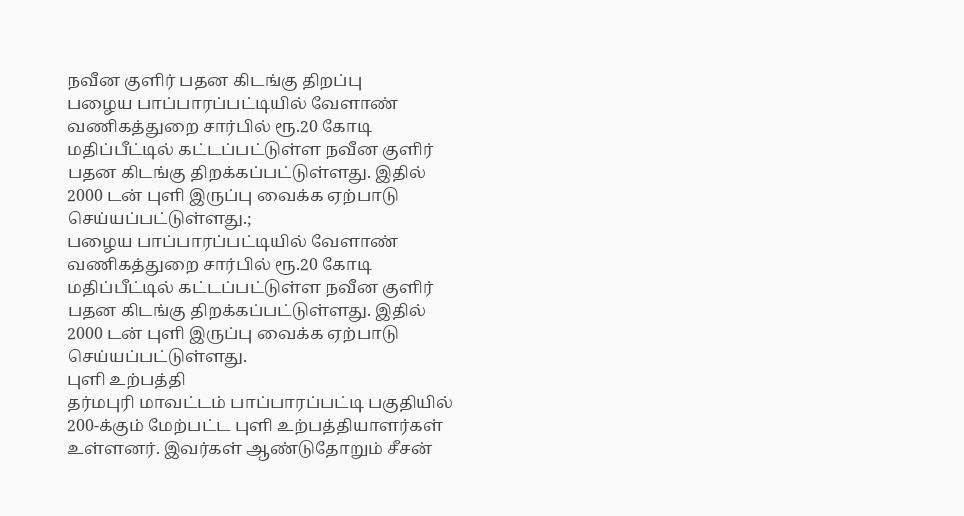நவீன குளிர் பதன கிடங்கு திறப்பு
பழைய பாப்பாரப்பட்டியில் வேளாண் வணிகத்துறை சார்பில் ரூ.20 கோடி மதிப்பீட்டில் கட்டப்பட்டுள்ள நவீன குளிர் பதன கிடங்கு திறக்கப்பட்டுள்ளது. இதில் 2000 டன் புளி இருப்பு வைக்க ஏற்பாடு செய்யப்பட்டுள்ளது.;
பழைய பாப்பாரப்பட்டியில் வேளாண் வணிகத்துறை சார்பில் ரூ.20 கோடி மதிப்பீட்டில் கட்டப்பட்டுள்ள நவீன குளிர் பதன கிடங்கு திறக்கப்பட்டுள்ளது. இதில் 2000 டன் புளி இருப்பு வைக்க ஏற்பாடு செய்யப்பட்டுள்ளது.
புளி உற்பத்தி
தர்மபுரி மாவட்டம் பாப்பாரப்பட்டி பகுதியில் 200-க்கும் மேற்பட்ட புளி உற்பத்தியாளர்கள் உள்ளனர். இவர்கள் ஆண்டுதோறும் சீசன்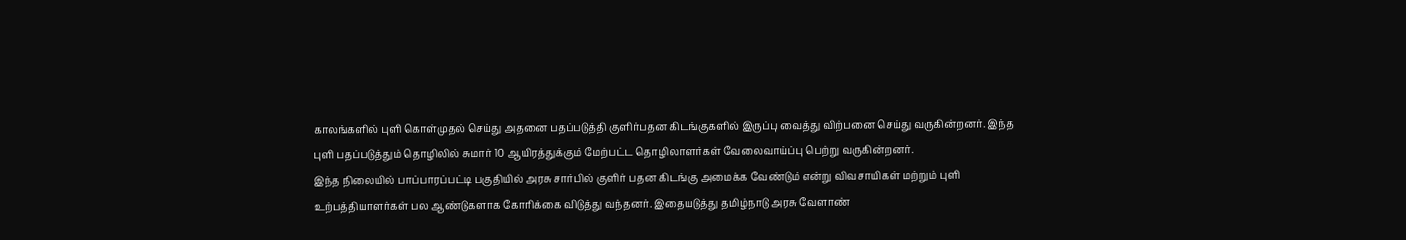காலங்களில் புளி கொள்முதல் செய்து அதனை பதப்படுத்தி குளிர்பதன கிடங்குகளில் இருப்பு வைத்து விற்பனை செய்து வருகின்றனர். இந்த புளி பதப்படுத்தும் தொழிலில் சுமார் 10 ஆயிரத்துக்கும் மேற்பட்ட தொழிலாளர்கள் வேலைவாய்ப்பு பெற்று வருகின்றனர்.
இந்த நிலையில் பாப்பாரப்பட்டி பகுதியில் அரசு சார்பில் குளிர் பதன கிடங்கு அமைக்க வேண்டும் என்று விவசாயிகள் மற்றும் புளி உற்பத்தியாளர்கள் பல ஆண்டுகளாக கோரிக்கை விடுத்து வந்தனர். இதையடுத்து தமிழ்நாடு அரசு வேளாண்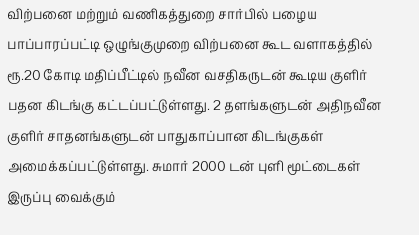விற்பனை மற்றும் வணிகத்துறை சார்பில் பழைய பாப்பாரப்பட்டி ஒழுங்குமுறை விற்பனை கூட வளாகத்தில் ரூ.20 கோடி மதிப்பீட்டில் நவீன வசதிகருடன் கூடிய குளிர் பதன கிடங்கு கட்டப்பட்டுள்ளது. 2 தளங்களுடன் அதிநவீன குளிர் சாதனங்களுடன் பாதுகாப்பான கிடங்குகள் அமைக்கப்பட்டுள்ளது. சுமார் 2000 டன் புளி மூட்டைகள் இருப்பு வைக்கும்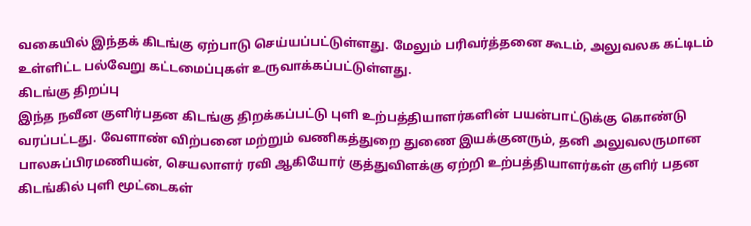வகையில் இந்தக் கிடங்கு ஏற்பாடு செய்யப்பட்டுள்ளது. மேலும் பரிவர்த்தனை கூடம், அலுவலக கட்டிடம் உள்ளிட்ட பல்வேறு கட்டமைப்புகள் உருவாக்கப்பட்டுள்ளது.
கிடங்கு திறப்பு
இந்த நவீன குளிர்பதன கிடங்கு திறக்கப்பட்டு புளி உற்பத்தியாளர்களின் பயன்பாட்டுக்கு கொண்டு வரப்பட்டது. வேளாண் விற்பனை மற்றும் வணிகத்துறை துணை இயக்குனரும், தனி அலுவலருமான பாலசுப்பிரமணியன், செயலாளர் ரவி ஆகியோர் குத்துவிளக்கு ஏற்றி உற்பத்தியாளர்கள் குளிர் பதன கிடங்கில் புளி மூட்டைகள்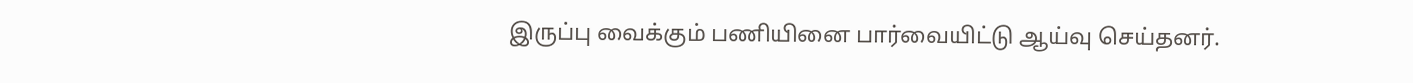இருப்பு வைக்கும் பணியினை பார்வையிட்டு ஆய்வு செய்தனர்.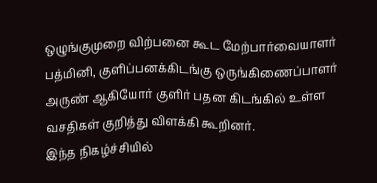ஒழுங்குமுறை விற்பனை கூட மேற்பார்வையாளர் பத்மினி, குளிப்பனக்கிடங்கு ஒருங்கிணைப்பாளர் அருண் ஆகியோர் குளிர் பதன கிடங்கில் உள்ள வசதிகள் குறித்து விளக்கி கூறினர்.
இந்த நிகழ்ச்சியில்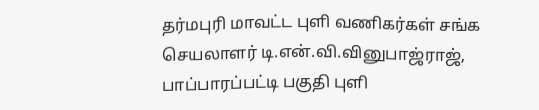தர்மபுரி மாவட்ட புளி வணிகர்கள் சங்க செயலாளர் டி.என்.வி.வினுபாஜ்ராஜ், பாப்பாரப்பட்டி பகுதி புளி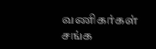வணிகர்கள் சங்க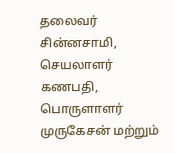தலைவர் சின்னசாமி, செயலாளர் கணபதி, பொருளாளர் முருகேசன் மற்றும்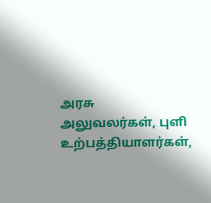அரசு அலுவலர்கள், புளி உற்பத்தியாளர்கள்,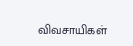விவசாயிகள்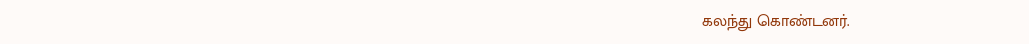கலந்து கொண்டனர்.